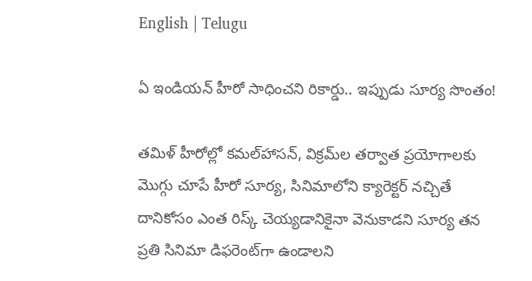English | Telugu

ఏ ఇండియన్‌ హీరో సాధించని రికార్డు.. ఇప్పుడు సూర్య సొంతం!

తమిళ్‌ హీరోల్లో కమల్‌హాసన్‌, విక్రమ్‌ల తర్వాత ప్రయోగాలకు మొగ్గు చూపే హీరో సూర్య, సినిమాలోని క్యారెక్టర్‌ నచ్చితే దానికోసం ఎంత రిస్క్‌ చెయ్యడానికైనా వెనుకాడని సూర్య తన ప్రతి సినిమా డిఫరెంట్‌గా ఉండాలని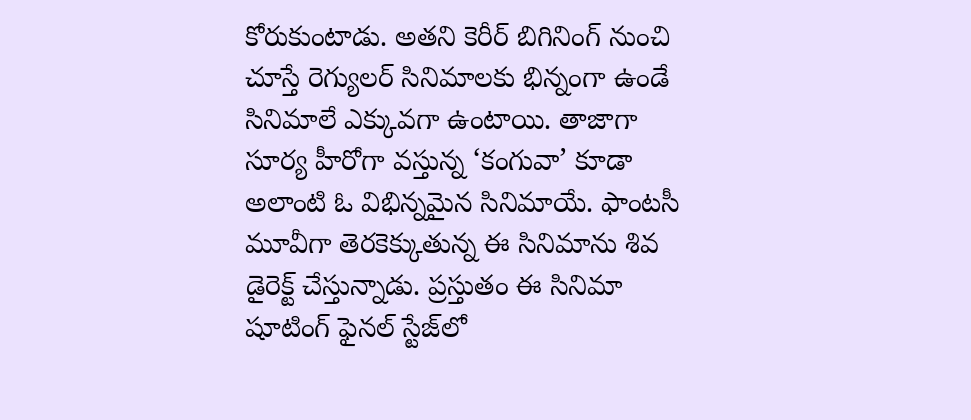కోరుకుంటాడు. అతని కెరీర్‌ బిగినింగ్‌ నుంచి చూస్తే రెగ్యులర్‌ సినిమాలకు భిన్నంగా ఉండే సినిమాలే ఎక్కువగా ఉంటాయి. తాజాగా సూర్య హీరోగా వస్తున్న ‘కంగువా’ కూడా అలాంటి ఓ విభిన్నమైన సినిమాయే. ఫాంటసీ మూవీగా తెరకెక్కుతున్న ఈ సినిమాను శివ డైరెక్ట్‌ చేస్తున్నాడు. ప్రస్తుతం ఈ సినిమా షూటింగ్‌ ఫైనల్‌ స్టేజ్‌లో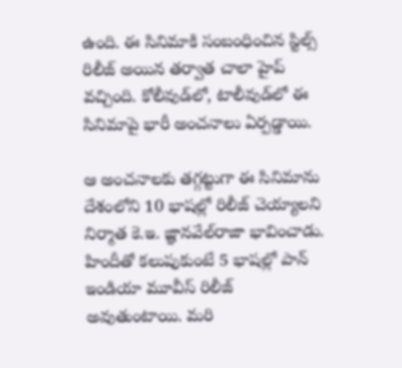ఉంది. ఈ సినిమాకి సంబంధించిన స్టిల్స్‌ రిలీజ్‌ అయిన తర్వాత చాలా హైప్‌ వచ్చింది. కోలీవుడ్‌లో, టాలీవుడ్‌లో ఈ సినిమాపై భారీ అంచనాలు ఏర్పడ్డాయి.

ఆ అంచనాలకు తగ్గట్టుగా ఈ సినిమాను దేశంలోని 10 భాషల్లో రిలీజ్‌ చెయ్యాలని నిర్మాత కె.ఇ. జ్ఞానవేల్‌రాజా భావించాడు. హిందీతో కలుపుకుంటే 5 భాషల్లో పాన్‌ ఇండియా మూవీస్‌ రిలీజ్‌ అవుతుంటాయి. మరి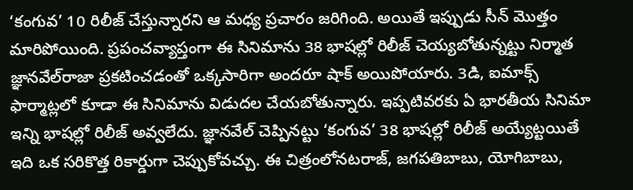‘కంగువ’ 10 రిలీజ్‌ చేస్తున్నారని ఆ మధ్య ప్రచారం జరిగింది. అయితే ఇప్పుడు సీన్‌ మొత్తం మారిపోయింది. ప్రపంచవ్యాప్తంగా ఈ సినిమాను 38 భాషల్లో రిలీజ్‌ చెయ్యబోతున్నట్టు నిర్మాత జ్ఞానవేల్‌రాజా ప్రకటించడంతో ఒక్కసారిగా అందరూ షాక్‌ అయిపోయారు. 3డి, ఐమాక్స్‌ ఫార్మాట్లలో కూడా ఈ సినిమాను విడుదల చేయబోతున్నారు. ఇప్పటివరకు ఏ భారతీయ సినిమా ఇన్ని భాషల్లో రిలీజ్‌ అవ్వలేదు. జ్ఞానవేల్‌ చెప్పినట్టు ‘కంగువ’ 38 భాషల్లో రిలీజ్‌ అయ్యేట్టయితే ఇది ఒక సరికొత్త రికార్డుగా చెప్పుకోవచ్చు. ఈ చిత్రంలోనటరాజ్‌, జగపతిబాబు, యోగిబాబు,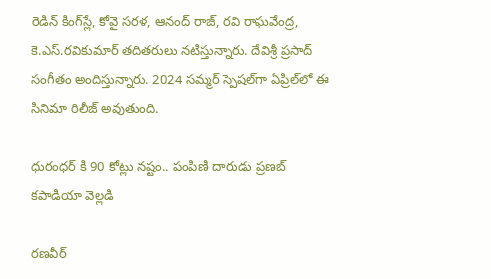రెడిన్‌ కింగ్‌స్లే, కోవై సరళ, ఆనంద్‌ రాజ్‌, రవి రాఘవేంద్ర, కె.ఎస్‌.రవికుమార్‌ తదితరులు నటిస్తున్నారు. దేవిశ్రీ ప్రసాద్‌ సంగీతం అందిస్తున్నారు. 2024 సమ్మర్‌ స్పెషల్‌గా ఏప్రిల్‌లో ఈ సినిమా రిలీజ్‌ అవుతుంది.

ధురంధర్ కి 90 కోట్లు నష్టం.. పంపిణి దారుడు ప్రణబ్ కపాడియా వెల్లడి

రణవీర్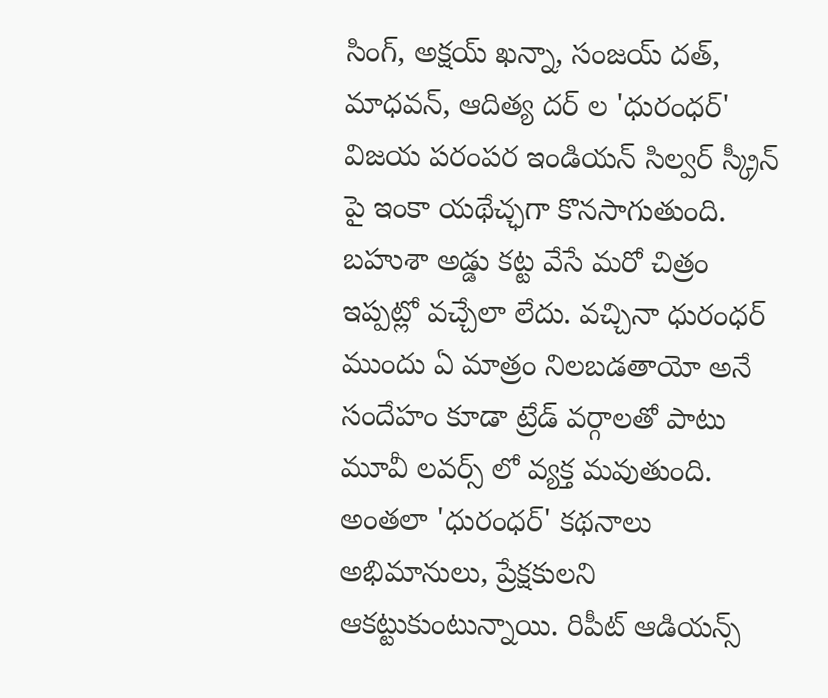సింగ్, అక్షయ్ ఖన్నా, సంజయ్ దత్, మాధవన్, ఆదిత్య దర్ ల 'ధురంధర్' విజయ పరంపర ఇండియన్ సిల్వర్ స్క్రీన్ పై ఇంకా యథేచ్ఛగా కొనసాగుతుంది. బహుశా అడ్డు కట్ట వేసే మరో చిత్రం ఇప్పట్లో వచ్చేలా లేదు. వచ్చినా ధురంధర్ ముందు ఏ మాత్రం నిలబడతాయో అనే సందేహం కూడా ట్రేడ్ వర్గాలతో పాటు మూవీ లవర్స్ లో వ్యక్త మవుతుంది. అంతలా 'ధురంధర్' కథనాలు అభిమానులు, ప్రేక్షకులని ఆకట్టుకుంటున్నాయి. రిపీట్ ఆడియన్స్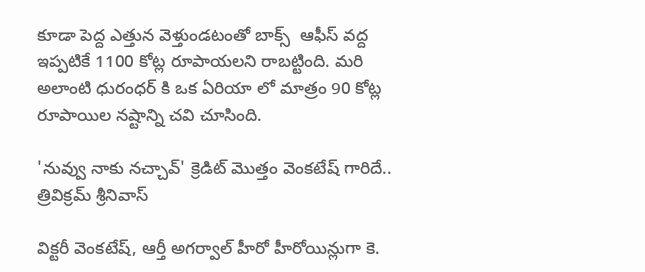కూడా పెద్ద ఎత్తున వెళ్తుండటంతో బాక్స్  ఆఫీస్ వద్ద ఇప్పటికే 1100 కోట్ల రూపాయలని రాబట్టింది. మరి అలాంటి ధురంధర్ కి ఒక ఏరియా లో మాత్రం 90 కోట్ల రూపాయిల నష్టాన్ని చవి చూసింది.

'నువ్వు నాకు నచ్చావ్' క్రెడిట్ మొత్తం వెంకటేష్ గారిదే.. త్రివిక్రమ్ శ్రీనివాస్

విక్టరీ వెంకటేష్, ఆర్తీ అగర్వాల్ హీరో హీరోయిన్లుగా కె.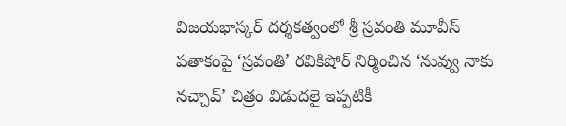విజయభాస్కర్ దర్శకత్వంలో శ్రీ స్రవంతి మూవీస్ పతాకంపై ‘స్రవంతి’ రవికిషోర్ నిర్మించిన ‘నువ్వు నాకు నచ్చావ్’ చిత్రం విడుదలై ఇప్పటికీ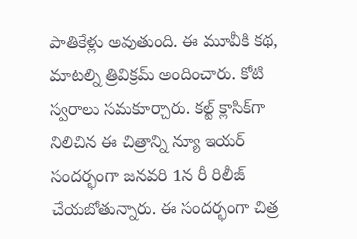పాతికేళ్లు అవుతుంది. ఈ మూవీకి కథ, మాటల్ని త్రివిక్రమ్ అందించారు. కోటి స్వరాలు సమకూర్చారు. కల్ట్ క్లాసిక్‌గా నిలిచిన ఈ చిత్రాన్ని న్యూ ఇయర్ సందర్భంగా జనవరి 1న రీ రిలీజ్ చేయబోతున్నారు. ఈ సందర్భంగా చిత్ర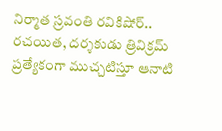నిర్మాత స్రవంతి రవికిషోర్.. రచయిత, దర్శకుడు త్రివిక్రమ్ ప్రత్యేకంగా ముచ్చటిస్తూ ఆనాటి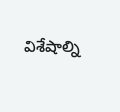విశేషాల్ని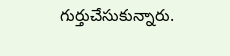గుర్తుచేసుకున్నారు.